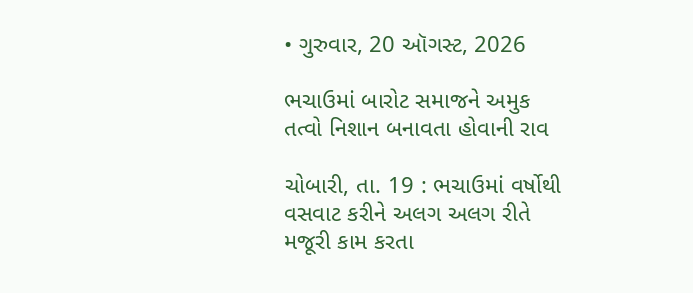• ગુરુવાર, 20 ઑગસ્ટ, 2026

ભચાઉમાં બારોટ સમાજને અમુક તત્વો નિશાન બનાવતા હોવાની રાવ

ચોબારી, તા. 19 : ભચાઉમાં વર્ષોથી વસવાટ કરીને અલગ અલગ રીતે મજૂરી કામ કરતા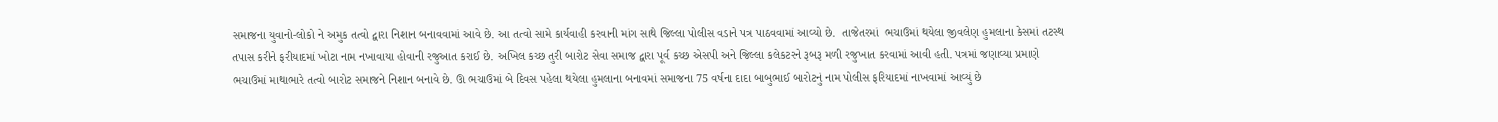સમાજના યુવાનો-લોકો ને અમુક તત્વો દ્વારા નિશાન બનાવવામાં આવે છે. આ તત્વો સામે કાર્યવાહી કરવાની માંગ સાથે જિલ્લા પોલીસ વડાને પત્ર પાઠવવામાં આવ્યો છે.  તાજેતરમાં  ભચાઉમાં થયેલા જીવલેણ હુમલાના કેસમાં તટસ્થ તપાસ કરીને ફરીયાદમાં ખોટા નામ નખાવાયા હોવાની રજુઆત કરાઈ છે. અખિલ કચ્છ તુરી બારોટ સેવા સમાજ દ્વારા પૂર્વ કચ્છ એસપી અને જિલ્લા કલેકટરને રૂબરૂ મળી રજુખાત કરવામાં આવી હતી. પત્રમાં જણાવ્યા પ્રમાણે ભચાઉમાં માથાભારે તત્વો બારોટ સમાજને નિશાન બનાવે છે. ઊ ભચાઉમાં બે દિવસ પહેલા થયેલા હુમલાના બનાવમાં સમાજના 75 વર્ષના દાદા બાબુભાઈ બારોટનું નામ પોલીસ ફરિયાદમાં નાખવામાં આવ્યું છે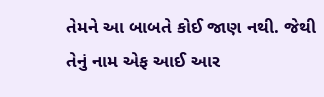તેમને આ બાબતે કોઈ જાણ નથી. જેથી તેનું નામ એફ આઈ આર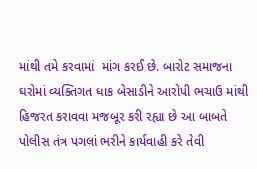માંથી તમે કરવામાં  માંગ કરઈ છે. બારોટ સમાજના ઘરોમાં વ્યક્તિગત ધાક બેસાડીને આરોપી ભચાઉ માંથી હિજરત કરાવવા મજબૂર કરી રહ્યા છે આ બાબતે પોલીસ તંત્ર પગલાં ભરીને કાર્યવાહી કરે તેવી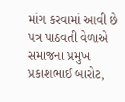માંગ કરવામાં આવી છે પત્ર પાઠવતી વેળાએ સમાજના પ્રમુખ પ્રકાશભાઈ બારોટ,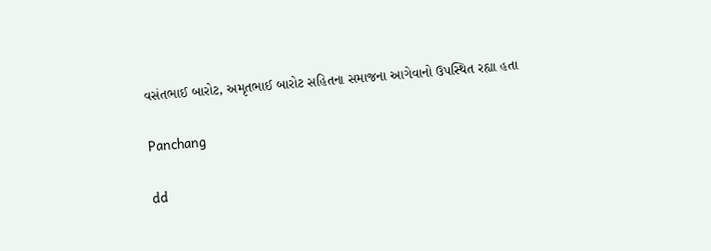વસંતભાઈ બારોટ, અમૃતભાઈ બારોટ સહિતના સમાજના આગેવાનો ઉપસ્થિત રહ્યા હતા

Panchang

dd